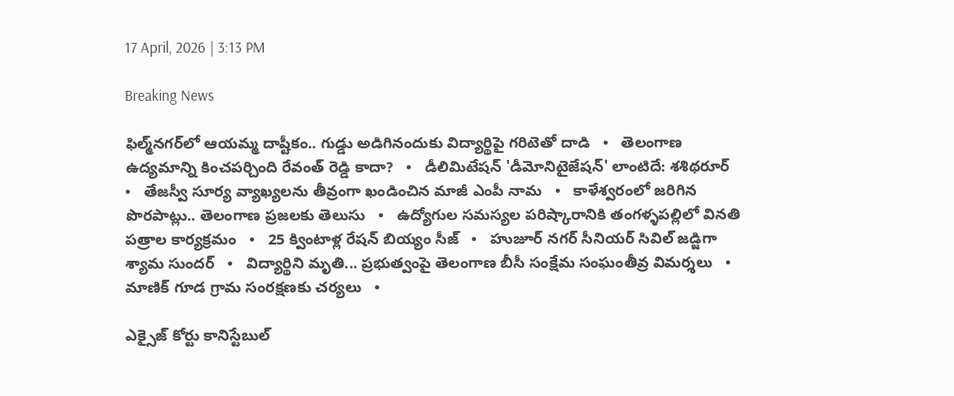17 April, 2026 | 3:13 PM

Breaking News

ఫిల్మ్‌నగర్‌లో ఆయమ్మ దాష్టీకం.. గుడ్డు అడిగినందుకు విద్యార్థిపై గరిటెతో దాడి   •   తెలంగాణ ఉద్యమాన్ని కించపర్చింది రేవంత్ రెడ్డి కాదా?   •   డీలిమిటేషన్ 'డీమోనిటైజేషన్' లాంటిదే: శశిథరూర్   •   తేజస్వీ సూర్య వ్యాఖ్యలను తీవ్రంగా ఖండించిన మాజీ ఎంపీ నామ   •   కాళేశ్వరంలో జరిగిన పొరపాట్లు.. తెలంగాణ ప్రజలకు తెలుసు   •   ఉద్యోగుల సమస్యల పరిష్కారానికి తంగళ్ళపల్లిలో వినతి పత్రాల కార్యక్రమం   •   25 క్వింటాళ్ల రేషన్ బియ్యం సీజ్   •   హుజూర్ నగర్ సీనియర్ సివిల్ జడ్జిగా శ్యామ సుందర్   •   విద్యార్థిని మృతి... ప్రభుత్వంపై తెలంగాణ బీసీ సంక్షేమ సంఘంతీవ్ర విమర్శలు   •   మాణిక్ గూడ గ్రామ సంరక్షణకు చర్యలు   •

ఎక్సైజ్ కోర్టు కానిస్టేబుల్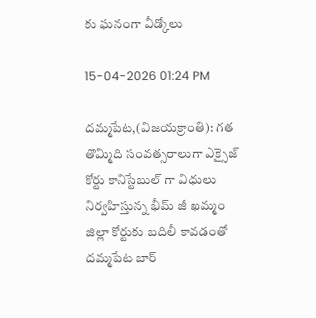కు ఘనంగా వీడ్కోలు

15-04-2026 01:24 PM

దమ్మపేట,(విజయక్రాంతి): గత తొమ్మిది సంవత్సరాలుగా ఎక్సైజ్ కోర్టు కానిస్టేబుల్ గా విధులు నిర్వహిస్తున్న భీమ్ జీ ఖమ్మం జిల్లా కోర్టుకు బదిలీ కావడంతో దమ్మపేట బార్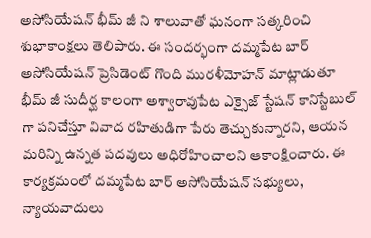అసోసియేషన్ భీమ్ జీ ని శాలువాతో ఘనంగా సత్కరించి శుభాకాంక్షలు తెలిపారు. ఈ సందర్భంగా దమ్మపేట బార్ అసోసియేషన్ ప్రెసిడెంట్ గొంది మురళీమోహన్ మాట్లాడుతూ భీమ్ జీ సుదీర్ఘ కాలంగా అశ్వారావుపేట ఎక్సైజ్ స్టేషన్ కానిస్టేబుల్ గా పనిచేస్తూ వివాద రహితుడిగా పేరు తెచ్చుకున్నారని, ఆయన మరిన్ని ఉన్నత పదవులు అధిరోహించాలని ఆకాంక్షించారు. ఈ కార్యక్రమంలో దమ్మపేట బార్ అసోసియేషన్ సభ్యులు, న్యాయవాదులు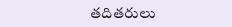తదితరులు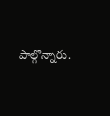పాల్గొన్నారు.